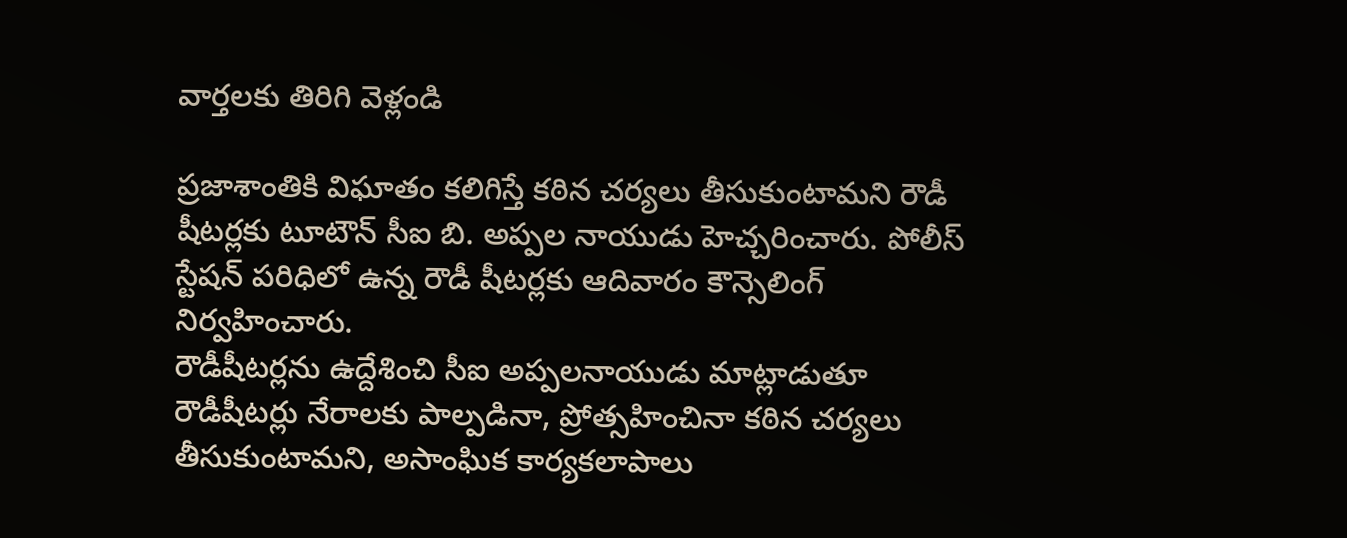వార్తలకు తిరిగి వెళ్లండి

ప్రజాశాంతికి విఘాతం కలిగిస్తే కఠిన చర్యలు తీసుకుంటామని రౌడీ షీటర్లకు టూటౌన్ సీఐ బి. అప్పల నాయుడు హెచ్చరించారు. పోలీస్ స్టేషన్ పరిధిలో ఉన్న రౌడీ షీటర్లకు ఆదివారం కౌన్సెలింగ్ నిర్వహించారు.
రౌడీషీటర్లను ఉద్దేశించి సీఐ అప్పలనాయుడు మాట్లాడుతూ రౌడీషీటర్లు నేరాలకు పాల్పడినా, ప్రోత్సహించినా కఠిన చర్యలు తీసుకుంటామని, అసాంఘిక కార్యకలాపాలు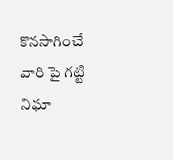కొనసాగించే వారి పై గట్టి నిఘా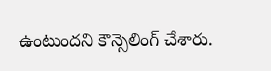ఉంటుందని కౌన్సెలింగ్ చేశారు.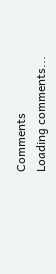Comments
Loading comments...